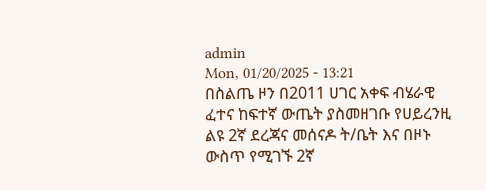admin
Mon, 01/20/2025 - 13:21
በስልጤ ዞን በ2011 ሀገር አቀፍ ብሄራዊ ፈተና ከፍተኛ ውጤት ያስመዘገቡ የሀይረንዚ ልዩ 2ኛ ደረጃና መሰናዶ ት/ቤት እና በዞኑ ውስጥ የሚገኙ 2ኛ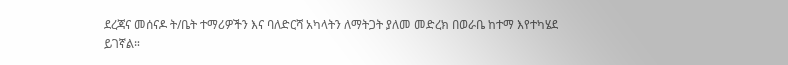ደረጃና መሰናዶ ት/ቤት ተማሪዎችን እና ባለድርሻ አካላትን ለማትጋት ያለመ መድረክ በወራቤ ከተማ እየተካሄደ ይገኛል።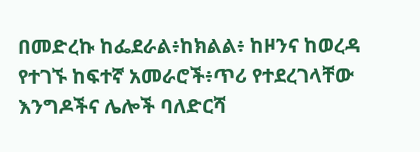በመድረኩ ከፌደራል፥ከክልል፥ ከዞንና ከወረዳ የተገኙ ከፍተኛ አመራሮች፥ጥሪ የተደረገላቸው እንግዶችና ሌሎች ባለድርሻ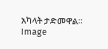አካላት ታድመዋል።
Image